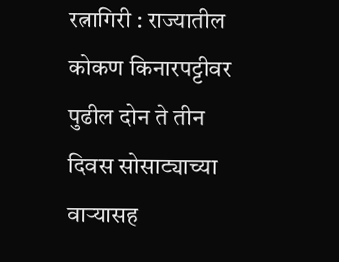रत्नागिरी : राज्यातील कोकण किनारपट्टीवर पुढील दोन ते तीन दिवस सोसाट्याच्या वाऱ्यासह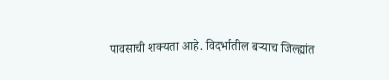पावसाची शक्यता आहे. विदर्भातील बऱ्याच जिल्ह्यांत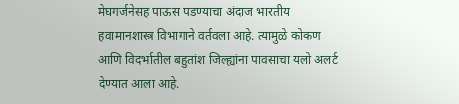मेघगर्जनेसह पाऊस पडण्याचा अंदाज भारतीय हवामानशास्त्र विभागाने वर्तवला आहे. त्यामुळे कोकण आणि विदर्भातील बहुतांश जिल्ह्यांना पावसाचा यलो अलर्ट देण्यात आला आहे.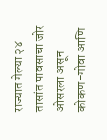राज्यात गेल्या २४ तासांत पावसाचा जोर ओसरला असून कोकण-गोवा आणि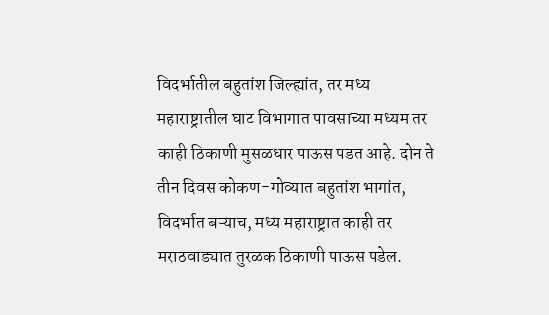विदर्भातील बहुतांश जिल्ह्यांत, तर मध्य महाराष्ट्रातील घाट विभागात पावसाच्या मध्यम तर काही ठिकाणी मुसळधार पाऊस पडत आहे. दोन ते तीन दिवस कोकण-गोव्यात बहुतांश भागांत, विदर्भात बऱ्याच, मध्य महाराष्ट्रात काही तर मराठवाड्यात तुरळक ठिकाणी पाऊस पडेल.